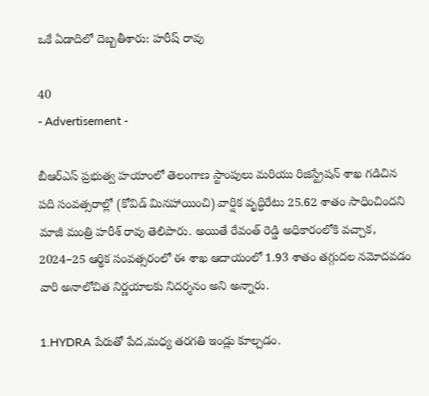ఒకే ఏడాదిలో దెబ్బతీశారు: హరీష్‌ రావు

40
- Advertisement -

బీఆర్ఎస్ ప్రభుత్వ హయాంలో తెలంగాణ స్టాంపులు మరియు రిజిస్ట్రేషన్ శాఖ గడిచిన పది సంవత్సరాల్లో (కోవిడ్ మినహాయించి) వార్షిక వృద్ధిరేటు 25.62 శాతం సాధించిందని మాజీ మంత్రి హరీశ్ రావు తెలిపారు. అయితే రేవంత్ రెడ్డి అధికారంలోకి వచ్చాక, 2024–25 ఆర్థిక సంవత్సరంలో ఈ శాఖ ఆదాయంలో 1.93 శాతం తగ్గుదల నమోదవడం వారి అనాలోచిత నిర్ణయాలకు నిదర్శనం అని అన్నారు.

1.HYDRA పేరుతో పేద,మధ్య తరగతి ఇండ్లు కూల్చడం.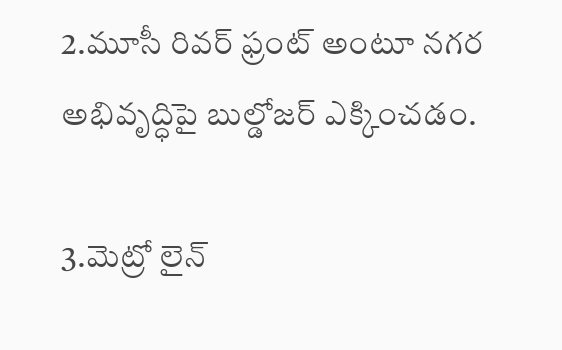2.మూసీ రివర్ ఫ్రంట్ అంటూ నగర అభివృద్ధిపై బుల్డోజర్ ఎక్కించడం.

3.మెట్రో లైన్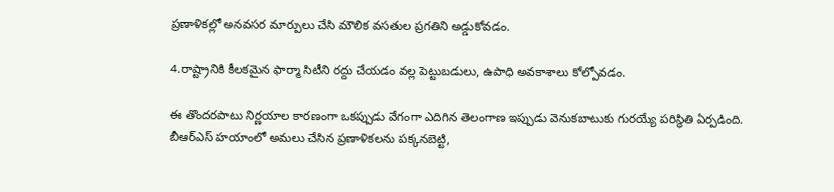ప్రణాళికల్లో అనవసర మార్పులు చేసి మౌలిక వసతుల ప్రగతిని అడ్డుకోవడం.

4.రాష్ట్రానికి కీలకమైన ఫార్మా సిటీని రద్దు చేయడం వల్ల పెట్టుబడులు, ఉపాధి అవకాశాలు కోల్పోవడం.

ఈ తొందరపాటు నిర్ణయాల కారణంగా ఒకప్పుడు వేగంగా ఎదిగిన తెలంగాణ ఇప్పుడు వెనుకబాటుకు గురయ్యే పరిస్థితి ఏర్పడింది. బీఆర్ఎస్ హయాంలో అమలు చేసిన ప్రణాళికలను పక్కనబెట్టి,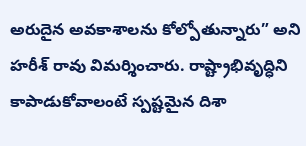అరుదైన అవకాశాలను కోల్పోతున్నారు” అని హరీశ్ రావు విమర్శించారు. రాష్ట్రాభివృద్ధిని కాపాడుకోవాలంటే స్పష్టమైన దిశా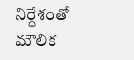నిర్దేశంతో మౌలిక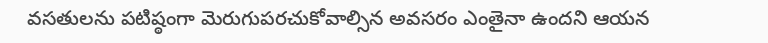వసతులను పటిష్ఠంగా మెరుగుపరచుకోవాల్సిన అవసరం ఎంతైనా ఉందని ఆయన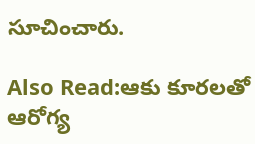సూచించారు.

Also Read:ఆకు కూరలతో ఆరోగ్య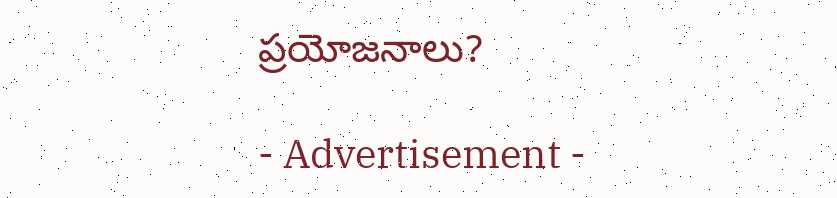ప్రయోజనాలు?

- Advertisement -